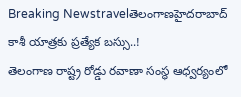Breaking Newstravelతెలంగాణహైదరాబాద్
కాశీ యాత్రకు ప్రత్యేక బస్సు..!
తెలంగాణ రాష్ట్ర రోడ్డు రవాణా సంస్థ ఆధ్వర్యంలో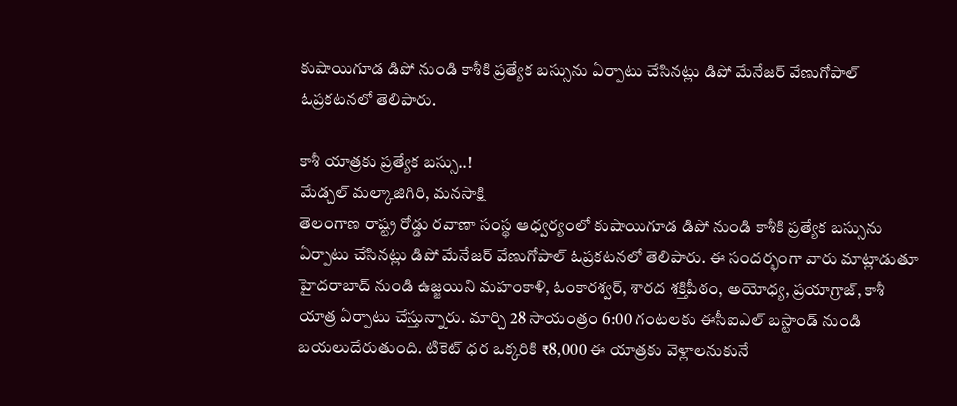కుషాయిగూడ డిపో నుండి కాశీకి ప్రత్యేక బస్సును ఏర్పాటు చేసినట్లు డిపో మేనేజర్ వేణుగోపాల్ ఓప్రకటనలో తెలిపారు.

కాశీ యాత్రకు ప్రత్యేక బస్సు..!
మేడ్చల్ మల్కాజిగిరి, మనసాక్షి
తెలంగాణ రాష్ట్ర రోడ్డు రవాణా సంస్థ ఆధ్వర్యంలో కుషాయిగూడ డిపో నుండి కాశీకి ప్రత్యేక బస్సును ఏర్పాటు చేసినట్లు డిపో మేనేజర్ వేణుగోపాల్ ఓప్రకటనలో తెలిపారు. ఈ సందర్భంగా వారు మాట్లాడుతూ హైదరాబాద్ నుండి ఉజ్జయిని మహంకాళి, ఓంకారశ్వర్, శారద శక్తిపీఠం, అయోధ్య, ప్రయాగ్రాజ్, కాశీ యాత్ర ఏర్పాటు చేస్తున్నారు. మార్చి 28 సాయంత్రం 6:00 గంటలకు ఈసీఐఎల్ బస్టాండ్ నుండి బయలుదేరుతుంది. టికెట్ ధర ఒక్కరికి ₹8,000 ఈ యాత్రకు వెళ్లాలనుకునే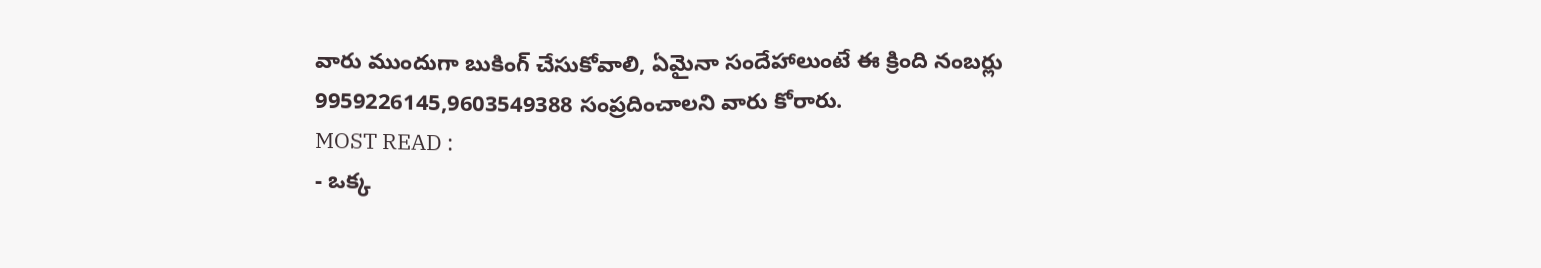వారు ముందుగా బుకింగ్ చేసుకోవాలి, ఏమైనా సందేహాలుంటే ఈ క్రింది నంబర్లు 9959226145,9603549388 సంప్రదించాలని వారు కోరారు.
MOST READ :
- ఒక్క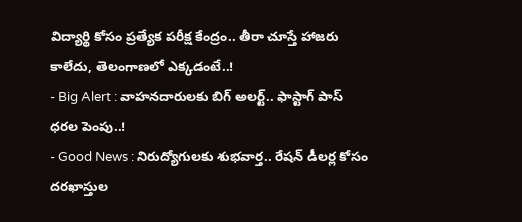విద్యార్థి కోసం ప్రత్యేక పరీక్ష కేంద్రం.. తీరా చూస్తే హాజరు కాలేదు, తెలంగాణలో ఎక్కడంటే..!
- Big Alert : వాహనదారులకు బిగ్ అలర్ట్.. ఫాస్టాగ్ పాస్ ధరల పెంపు..!
- Good News : నిరుద్యోగులకు శుభవార్త.. రేషన్ డీలర్ల కోసం దరఖాస్తుల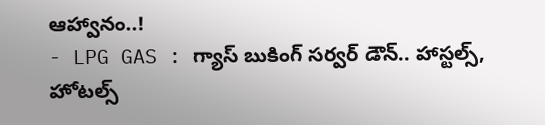ఆహ్వానం..!
- LPG GAS : గ్యాస్ బుకింగ్ సర్వర్ డౌన్.. హాస్టల్స్, హోటల్స్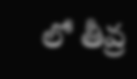లో తీవ్ర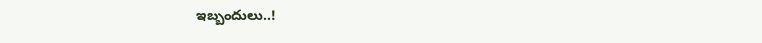ఇబ్బందులు..!